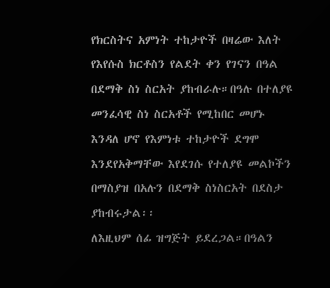የክርስትና አምነት ተከታዮች በዛሬው እለት የእየሱስ ክርቶስን የልደት ቀን የገናን በዓል በደማቅ ስነ ስርአት ያከብራሉ።በዓሉ በተለያዩ መንፈሳዊ ስነ ስርአቶች የሚከበር መሆኑ እንዳለ ሆኖ የእምነቱ ተከታዮች ደግሞ እንደየአቅማቸው እየደገሱ የተለያዩ መልኮችን በማስያዝ በአሉን በደማቅ ስነስርአት በደስታ ያከብሩታል፡፡
ለእዚህም ሰፊ ዝግጅት ይደረጋል።በዓልን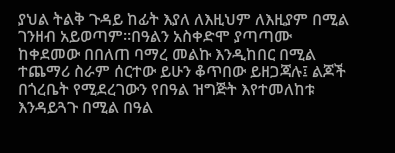ያህል ትልቅ ጉዳይ ከፊት እያለ ለእዚህም ለእዚያም በሚል ገንዘብ አይወጣም።በዓልን አስቀድሞ ያጣጣሙ ከቀደመው በበለጠ ባማረ መልኩ እንዲከበር በሚል ተጨማሪ ስራም ሰርተው ይሁን ቆጥበው ይዘጋጃሉ፤ ልጆች በጎረቤት የሚደረገውን የበዓል ዝግጅት እየተመለከቱ እንዳይጓጉ በሚል በዓል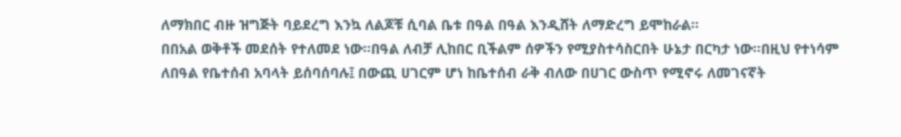ለማክበር ብዙ ዝግጅት ባይደረግ እንኳ ለልጆቹ ሲባል ቤቱ በዓል በዓል እንዲሸት ለማድረግ ይሞከራል፡፡
በበአል ወቅቶች መደሰት የተለመደ ነው።በዓል ለብቻ ሊከበር ቢችልም ሰዎችን የሚያስተሳስርበት ሁኔታ በርካታ ነው።በዚህ የተነሳም ለበዓል የቤተሰብ አባላት ይሰባሰባሉ፤ በውጪ ሀገርም ሆነ ከቤተሰብ ራቅ ብለው በሀገር ውስጥ የሚኖሩ ለመገናኛት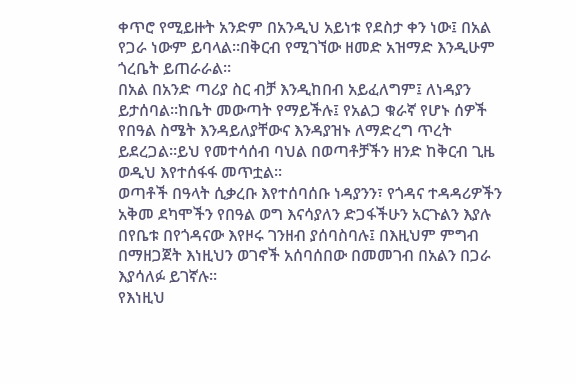ቀጥሮ የሚይዙት አንድም በአንዲህ አይነቱ የደስታ ቀን ነው፤ በአል የጋራ ነውም ይባላል።በቅርብ የሚገኘው ዘመድ አዝማድ እንዲሁም ጎረቤት ይጠራራል።
በአል በአንድ ጣሪያ ስር ብቻ እንዲከበብ አይፈለግም፤ ለነዳያን ይታሰባል።ከቤት መውጣት የማይችሉ፤ የአልጋ ቁራኛ የሆኑ ሰዎች የበዓል ስሜት እንዳይለያቸውና እንዳያዝኑ ለማድረግ ጥረት ይደረጋል።ይህ የመተሳሰብ ባህል በወጣቶቻችን ዘንድ ከቅርብ ጊዜ ወዲህ እየተሰፋፋ መጥቷል፡፡
ወጣቶች በዓላት ሲቃረቡ እየተሰባሰቡ ነዳያንን፣ የጎዳና ተዳዳሪዎችን አቅመ ደካሞችን የበዓል ወግ እናሳያለን ድጋፋችሁን አርጉልን እያሉ በየቤቱ በየጎዳናው እየዞሩ ገንዘብ ያሰባስባሉ፤ በእዚህም ምግብ በማዘጋጀት እነዚህን ወገኖች አሰባሰበው በመመገብ በአልን በጋራ እያሳለፉ ይገኛሉ።
የእነዚህ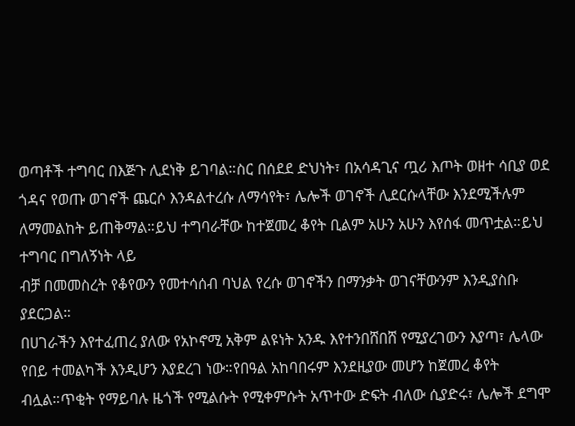ወጣቶች ተግባር በእጅጉ ሊደነቅ ይገባል።ስር በሰደደ ድህነት፣ በአሳዳጊና ጧሪ እጦት ወዘተ ሳቢያ ወደ ጎዳና የወጡ ወገኖች ጨርሶ እንዳልተረሱ ለማሳየት፣ ሌሎች ወገኖች ሊደርሱላቸው እንደሚችሉም ለማመልከት ይጠቅማል።ይህ ተግባራቸው ከተጀመረ ቆየት ቢልም አሁን አሁን እየሰፋ መጥቷል።ይህ ተግባር በግለኝነት ላይ
ብቻ በመመስረት የቆየውን የመተሳሰብ ባህል የረሱ ወገኖችን በማንቃት ወገናቸውንም እንዲያስቡ ያደርጋል።
በሀገራችን እየተፈጠረ ያለው የአኮኖሚ አቅም ልዩነት አንዱ እየተንበሸበሸ የሚያረገውን እያጣ፣ ሌላው የበይ ተመልካች እንዲሆን እያደረገ ነው።የበዓል አከባበሩም እንደዚያው መሆን ከጀመረ ቆየት ብሏል።ጥቂት የማይባሉ ዜጎች የሚልሱት የሚቀምሱት አጥተው ድፍት ብለው ሲያድሩ፣ ሌሎች ደግሞ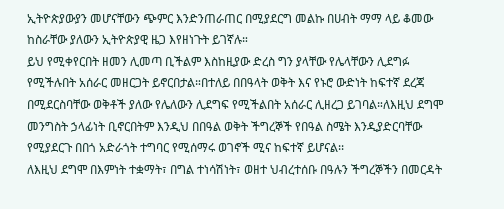ኢትዮጵያውያን መሆናቸውን ጭምር እንድንጠራጠር በሚያደርግ መልኩ በሀብት ማማ ላይ ቆመው ከስራቸው ያለውን ኢትዮጵያዊ ዜጋ እየዘነጉት ይገኛሉ።
ይህ የሚቀየርበት ዘመን ሊመጣ ቢችልም እስከዚያው ድረስ ግን ያላቸው የሌላቸውን ሊደግፉ የሚችሉበት አሰራር መዘርጋት ይኖርበታል።በተለይ በበዓላት ወቅት እና የኑሮ ውድነት ከፍተኛ ደረጃ በሚደርስባቸው ወቅቶች ያለው የሌለውን ሊደግፍ የሚችልበት አሰራር ሊዘረጋ ይገባል።ለእዚህ ደግሞ መንግስት ኃላፊነት ቢኖርበትም እንዲህ በበዓል ወቅት ችግረኞች የበዓል ስሜት እንዲያድርባቸው የሚያደርጉ በበጎ አድራጎት ተግባር የሚሰማሩ ወገኖች ሚና ከፍተኛ ይሆናል፡፡
ለእዚህ ደግሞ በእምነት ተቋማት፣ በግል ተነሳሽነት፣ ወዘተ ህብረተሰቡ በዓሉን ችግረኞችን በመርዳት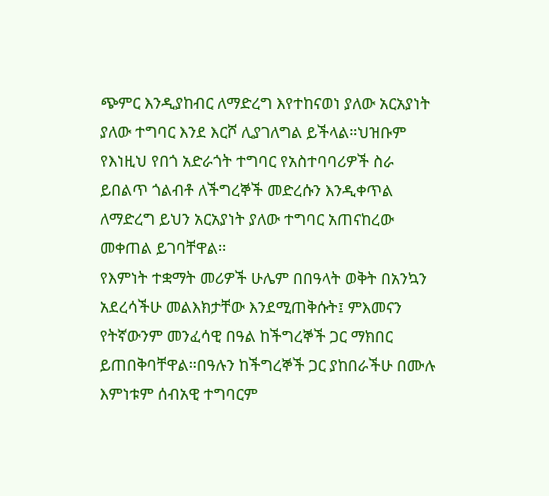ጭምር እንዲያከብር ለማድረግ እየተከናወነ ያለው አርአያነት ያለው ተግባር እንደ እርሾ ሊያገለግል ይችላል።ህዝቡም የእነዚህ የበጎ አድራጎት ተግባር የአስተባባሪዎች ስራ ይበልጥ ጎልብቶ ለችግረኞች መድረሱን እንዲቀጥል ለማድረግ ይህን አርአያነት ያለው ተግባር አጠናከረው መቀጠል ይገባቸዋል፡፡
የእምነት ተቋማት መሪዎች ሁሌም በበዓላት ወቅት በአንኳን አደረሳችሁ መልእክታቸው እንደሚጠቅሱት፤ ምእመናን የትኛውንም መንፈሳዊ በዓል ከችግረኞች ጋር ማክበር ይጠበቅባቸዋል።በዓሉን ከችግረኞች ጋር ያከበራችሁ በሙሉ እምነቱም ሰብአዊ ተግባርም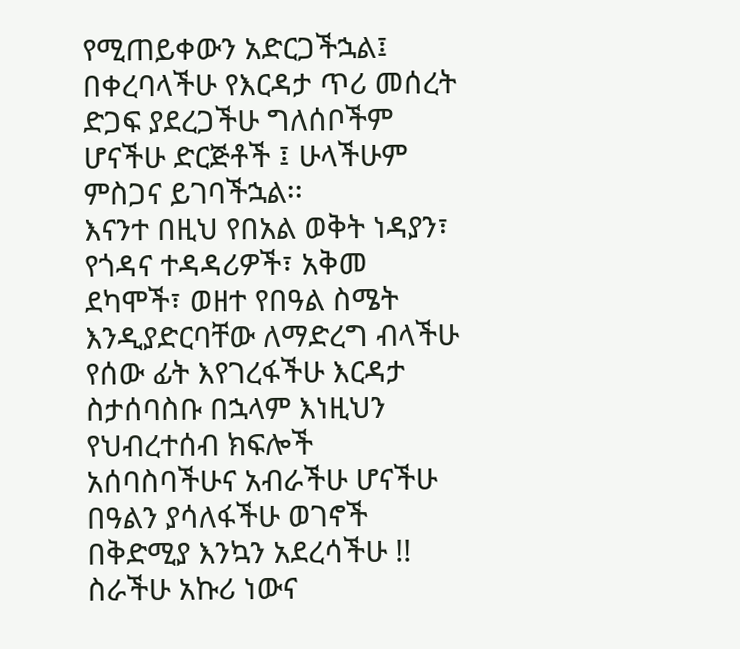የሚጠይቀውን አድርጋችኋል፤ በቀረባላችሁ የእርዳታ ጥሪ መሰረት ድጋፍ ያደረጋችሁ ግለሰቦችም ሆናችሁ ድርጅቶች ፤ ሁላችሁም ምስጋና ይገባችኋል፡፡
እናንተ በዚህ የበአል ወቅት ነዳያን፣ የጎዳና ተዳዳሪዎች፣ አቅመ ደካሞች፣ ወዘተ የበዓል ስሜት እንዲያድርባቸው ለማድረግ ብላችሁ የሰው ፊት እየገረፋችሁ እርዳታ ስታሰባስቡ በኋላም እነዚህን የህብረተሰብ ክፍሎች አሰባስባችሁና አብራችሁ ሆናችሁ በዓልን ያሳለፋችሁ ወገኖች በቅድሚያ እንኳን አደረሳችሁ !! ስራችሁ አኩሪ ነውና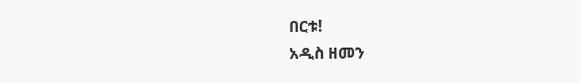በርቱ!
አዲስ ዘመን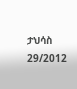ታህሳስ 29/2012